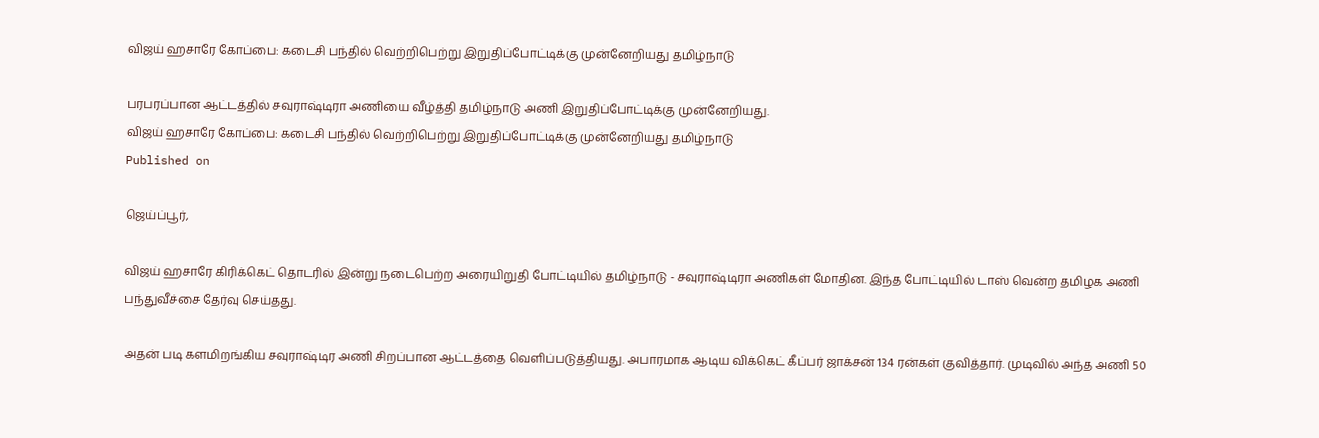விஜய் ஹசாரே கோப்பை: கடைசி பந்தில் வெற்றிபெற்று இறுதிப்போட்டிக்கு முன்னேறியது தமிழ்நாடு

பரபரப்பான ஆட்டத்தில் சவுராஷ்டிரா அணியை வீழ்த்தி தமிழ்நாடு அணி இறுதிப்போட்டிக்கு முன்னேறியது.
விஜய் ஹசாரே கோப்பை: கடைசி பந்தில் வெற்றிபெற்று இறுதிப்போட்டிக்கு முன்னேறியது தமிழ்நாடு
Published on

ஜெய்ப்பூர்,

விஜய் ஹசாரே கிரிக்கெட் தொடரில் இன்று நடைபெற்ற அரையிறுதி போட்டியில் தமிழ்நாடு - சவுராஷ்டிரா அணிகள் மோதின. இந்த போட்டியில் டாஸ் வென்ற தமிழக அணி பந்துவீச்சை தேர்வு செய்தது.

அதன் படி களமிறங்கிய சவுராஷ்டிர அணி சிறப்பான ஆட்டத்தை வெளிப்படுத்தியது. அபாரமாக ஆடிய விக்கெட் கீப்பர் ஜாக்சன் 134 ரன்கள் குவித்தார். முடிவில் அந்த அணி 50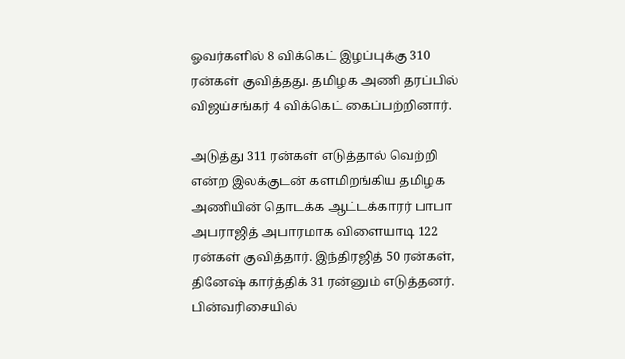ஓவர்களில் 8 விக்கெட் இழப்புக்கு 310 ரன்கள் குவித்தது. தமிழக அணி தரப்பில் விஜய்சங்கர் 4 விக்கெட் கைப்பற்றினார்.

அடுத்து 311 ரன்கள் எடுத்தால் வெற்றி என்ற இலக்குடன் களமிறங்கிய தமிழக அணியின் தொடக்க ஆட்டக்காரர் பாபா அபராஜித் அபாரமாக விளையாடி 122 ரன்கள் குவித்தார். இந்திரஜித் 50 ரன்கள், தினேஷ் கார்த்திக் 31 ரன்னும் எடுத்தனர். பின்வரிசையில்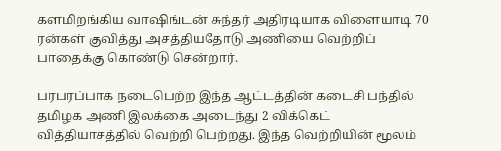களமிறங்கிய வாஷிங்டன் சுந்தர் அதிரடியாக விளையாடி 70 ரன்கள் குவித்து அசத்தியதோடு அணியை வெற்றிப் பாதைக்கு கொண்டு சென்றார்.

பரபரப்பாக நடைபெற்ற இந்த ஆட்டத்தின் கடைசி பந்தில் தமிழக அணி இலக்கை அடைந்து 2 விக்கெட் வித்தியாசத்தில் வெற்றி பெற்றது. இந்த வெற்றியின் மூலம்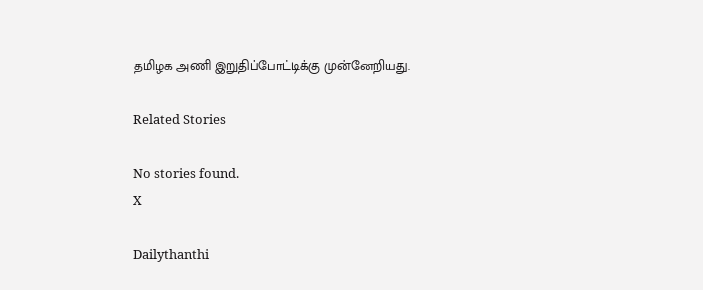தமிழக அணி இறுதிப்போட்டிக்கு முன்னேறியது.

Related Stories

No stories found.
X

Dailythanthi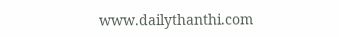www.dailythanthi.com